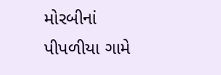મોરબીનાં પીપળીયા ગામે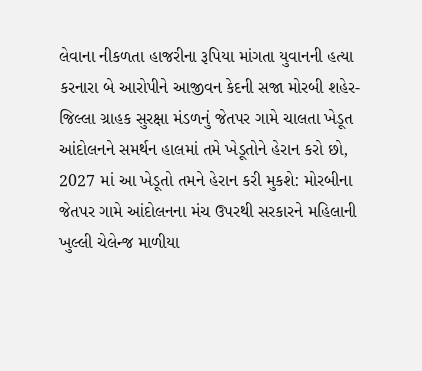લેવાના નીકળતા હાજરીના રૂપિયા માંગતા યુવાનની હત્યા કરનારા બે આરોપીને આજીવન કેદની સજા મોરબી શહેર-જિલ્લા ગ્રાહક સુરક્ષા મંડળનું જેતપર ગામે ચાલતા ખેડૂત આંદોલનને સમર્થન હાલમાં તમે ખેડૂતોને હેરાન કરો છો, 2027 માં આ ખેડૂતો તમને હેરાન કરી મુકશે: મોરબીના જેતપર ગામે આંદોલનના મંચ ઉપરથી સરકારને મહિલાની ખુલ્લી ચેલેન્જ માળીયા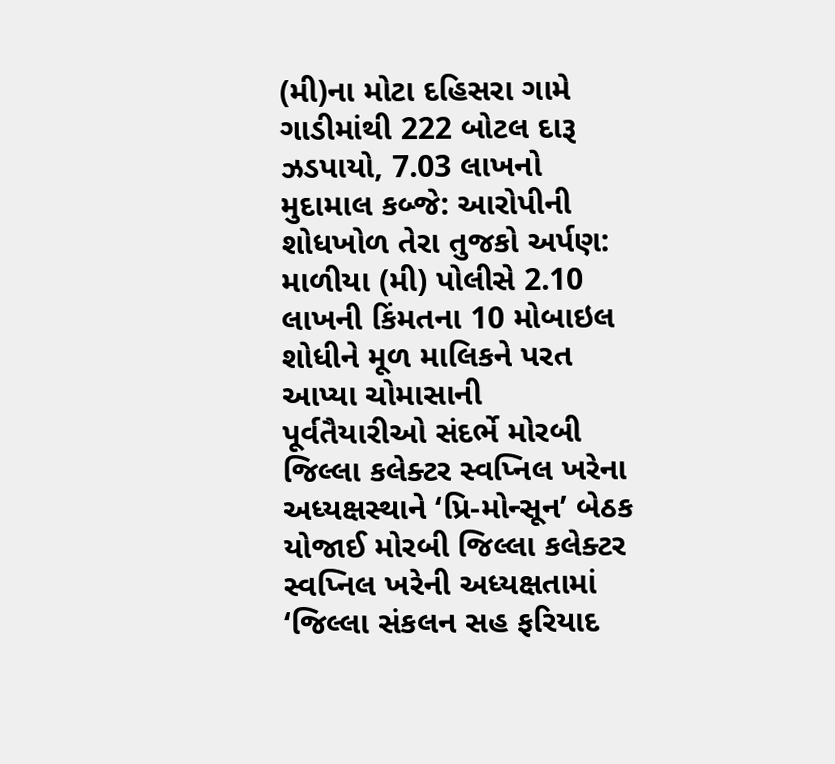(મી)ના મોટા દહિસરા ગામે ગાડીમાંથી 222 બોટલ દારૂ ઝડપાયો, 7.03 લાખનો મુદામાલ કબ્જે: આરોપીની શોધખોળ તેરા તુજકો અર્પણ: માળીયા (મી) પોલીસે 2.10 લાખની કિંમતના 10 મોબાઇલ શોધીને મૂળ માલિકને પરત આપ્યા ચોમાસાની પૂર્વતૈયારીઓ સંદર્ભે મોરબી જિલ્લા કલેક્ટર સ્વપ્નિલ ખરેના અધ્યક્ષસ્થાને ‘પ્રિ-મોન્સૂન’ બેઠક યોજાઈ મોરબી જિલ્લા કલેક્ટર સ્વપ્નિલ ખરેની અધ્યક્ષતામાં ‘જિલ્લા સંકલન સહ ફરિયાદ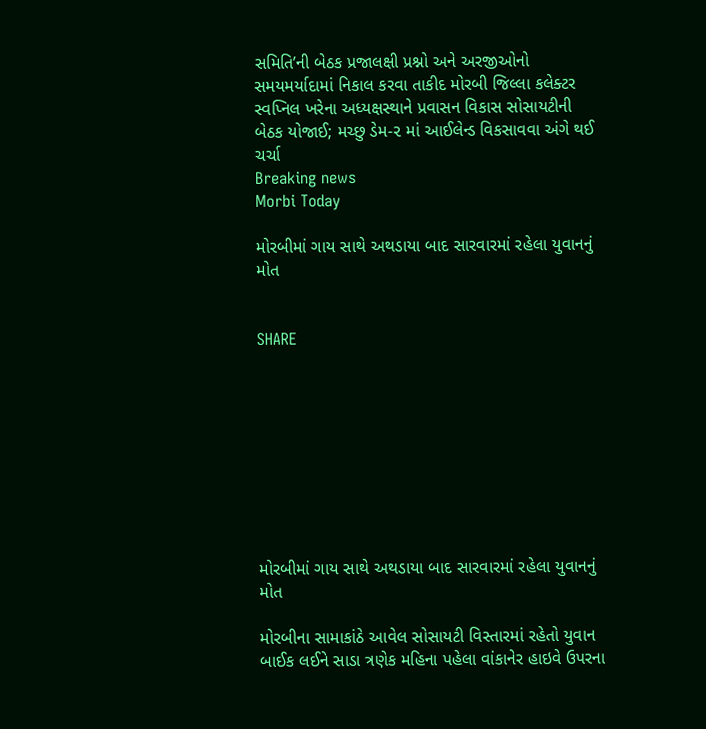સમિતિ’ની બેઠક પ્રજાલક્ષી પ્રશ્નો અને અરજીઓનો સમયમર્યાદામાં નિકાલ કરવા તાકીદ મોરબી જિલ્લા કલેક્ટર સ્વપ્નિલ ખરેના અધ્યક્ષસ્થાને પ્રવાસન વિકાસ સોસાયટીની બેઠક યોજાઈ; મચ્છુ ડેમ-૨ માં આઈલેન્ડ વિકસાવવા અંગે થઈ ચર્ચા
Breaking news
Morbi Today

મોરબીમાં ગાય સાથે અથડાયા બાદ સારવારમાં રહેલા યુવાનનું મોત


SHARE









મોરબીમાં ગાય સાથે અથડાયા બાદ સારવારમાં રહેલા યુવાનનું મોત

મોરબીના સામાકાંઠે આવેલ સોસાયટી વિસ્તારમાં રહેતો યુવાન બાઈક લઈને સાડા ત્રણેક મહિના પહેલા વાંકાનેર હાઇવે ઉપરના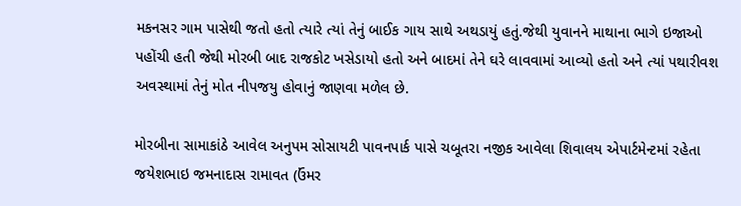મકનસર ગામ પાસેથી જતો હતો ત્યારે ત્યાં તેનું બાઈક ગાય સાથે અથડાયું હતું.જેથી યુવાનને માથાના ભાગે ઇજાઓ પહોંચી હતી જેથી મોરબી બાદ રાજકોટ ખસેડાયો હતો અને બાદમાં તેને ઘરે લાવવામાં આવ્યો હતો અને ત્યાં પથારીવશ અવસ્થામાં તેનું મોત નીપજયુ હોવાનું જાણવા મળેલ છે.

મોરબીના સામાકાંઠે આવેલ અનુપમ સોસાયટી પાવનપાર્ક પાસે ચબૂતરા નજીક આવેલા શિવાલય એપાર્ટમેન્ટમાં રહેતા જયેશભાઇ જમનાદાસ રામાવત (ઉંમર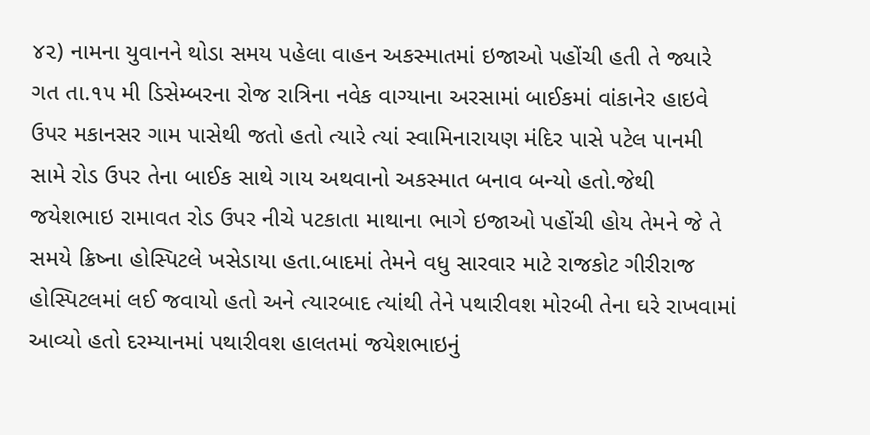૪૨) નામના યુવાનને થોડા સમય પહેલા વાહન અકસ્માતમાં ઇજાઓ પહોંચી હતી તે જ્યારે ગત તા.૧૫ મી ડિસેમ્બરના રોજ રાત્રિના નવેક વાગ્યાના અરસામાં બાઈકમાં વાંકાનેર હાઇવે ઉપર મકાનસર ગામ પાસેથી જતો હતો ત્યારે ત્યાં સ્વામિનારાયણ મંદિર પાસે પટેલ પાનમી સામે રોડ ઉપર તેના બાઈક સાથે ગાય અથવાનો અકસ્માત બનાવ બન્યો હતો.જેથી જયેશભાઇ રામાવત રોડ ઉપર નીચે પટકાતા માથાના ભાગે ઇજાઓ પહોંચી હોય તેમને જે તે સમયે ક્રિષ્ના હોસ્પિટલે ખસેડાયા હતા.બાદમાં તેમને વધુ સારવાર માટે રાજકોટ ગીરીરાજ હોસ્પિટલમાં લઈ જવાયો હતો અને ત્યારબાદ ત્યાંથી તેને પથારીવશ મોરબી તેના ઘરે રાખવામાં આવ્યો હતો દરમ્યાનમાં પથારીવશ હાલતમાં જયેશભાઇનું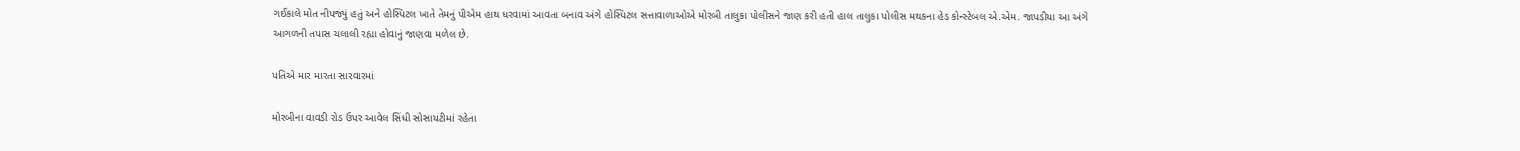ગઈકાલે મોત નીપજ્યું હતું અને હોસ્પિટલ ખાતે તેમનું પીએમ હાથ ધરવામાં આવતા બનાવ અંગે હોસ્પિટલ સત્તાવાળાઓએ મોરબી તાલુકા પોલીસને જાણ કરી હતી હાલ તાલુકા પોલીસ મથકના હેડ કોન્સ્ટેબલ એ.એમ. જાપડીયા આ અંગે આગળની તપાસ ચલાલી રહ્યા હોવાનું જાણવા મળેલ છે.

પતિએ માર મારતા સારવારમાં

મોરબીના વાવડી રોડ ઉપર આવેલ સિંધી સોસાયટીમાં રહેતા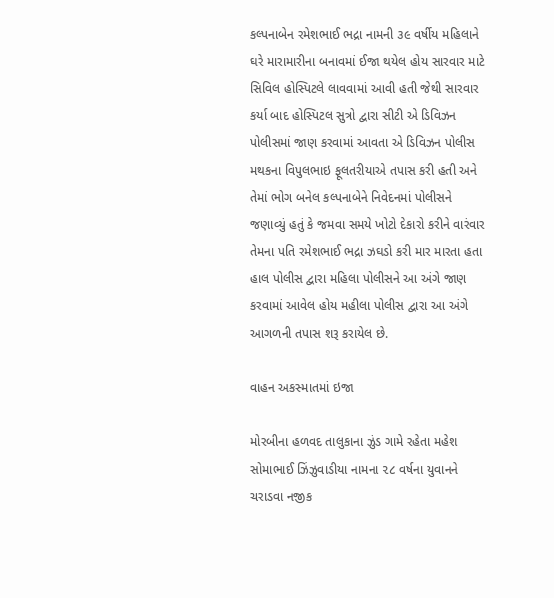કલ્પનાબેન રમેશભાઈ ભદ્રા નામની ૩૯ વર્ષીય મહિલાને ઘરે મારામારીના બનાવમાં ઈજા થયેલ હોય સારવાર માટે સિવિલ હોસ્પિટલે લાવવામાં આવી હતી જેથી સારવાર કર્યા બાદ હોસ્પિટલ સુત્રો દ્વારા સીટી એ ડિવિઝન પોલીસમાં જાણ કરવામાં આવતા એ ડિવિઝન પોલીસ મથકના વિપુલભાઇ ફૂલતરીયાએ તપાસ કરી હતી અને તેમાં ભોગ બનેલ કલ્પનાબેને નિવેદનમાં પોલીસને જણાવ્યું હતું કે જમવા સમયે ખોટો દેકારો કરીને વારંવાર તેમના પતિ રમેશભાઈ ભદ્રા ઝઘડો કરી માર મારતા હતા હાલ પોલીસ દ્વારા મહિલા પોલીસને આ અંગે જાણ કરવામાં આવેલ હોય મહીલા પોલીસ દ્વારા આ અંગે આગળની તપાસ શરૂ કરાયેલ છે.

વાહન અકસ્માતમાં ઇજા

મોરબીના હળવદ તાલુકાના ઝુંડ ગામે રહેતા મહેશ સોમાભાઈ ઝિંઝુવાડીયા નામના ૨૮ વર્ષના યુવાનને ચરાડવા નજીક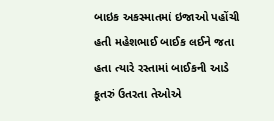બાઇક અકસ્માતમાં ઇજાઓ પહોંચી હતી મહેશભાઈ બાઈક લઈને જતા હતા ત્યારે રસ્તામાં બાઈકની આડે કૂતરું ઉતરતા તેઓએ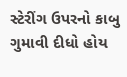સ્ટેરીંગ ઉપરનો કાબુ ગુમાવી દીધો હોય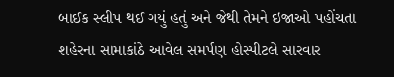બાઈક સ્લીપ થઈ ગયું હતું અને જેથી તેમને ઇજાઓ પહોંચતા શહેરના સામાકાંઠે આવેલ સમર્પણ હોસ્પીટલે સારવાર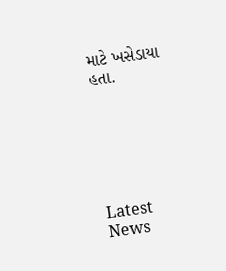માટે ખસેડાયા હતા.






Latest News